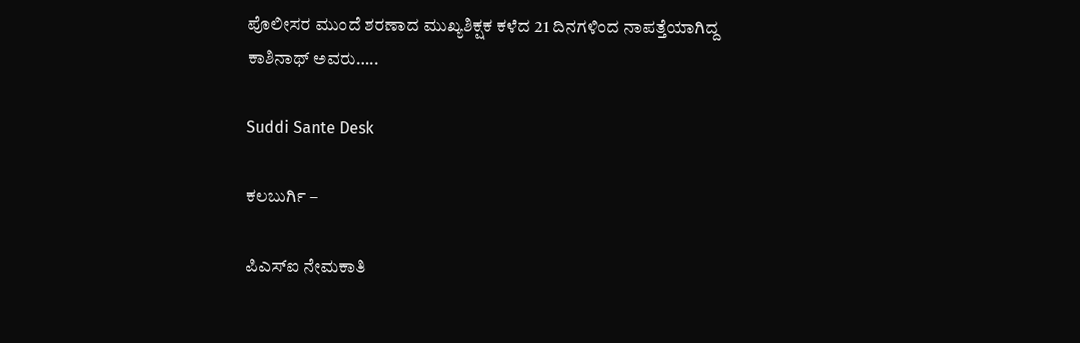ಪೊಲೀಸರ ಮುಂದೆ ಶರಣಾದ ಮುಖ್ಯಶಿಕ್ಷಕ ಕಳೆದ 21 ದಿನಗಳಿಂದ ನಾಪತ್ತೆಯಾಗಿದ್ದ ಕಾಶಿನಾಥ್ ಅವರು…..

Suddi Sante Desk

ಕಲಬುರ್ಗಿ –

ಪಿಎಸ್ಐ ನೇಮಕಾತಿ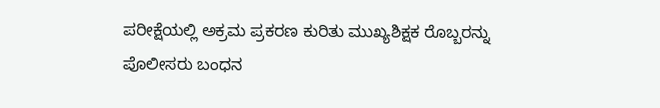ಪರೀಕ್ಷೆಯಲ್ಲಿ ಅಕ್ರಮ ಪ್ರಕರಣ ಕುರಿತು ಮುಖ್ಯಶಿಕ್ಷಕ ರೊಬ್ಬರನ್ನು ಪೊಲೀಸರು ಬಂಧನ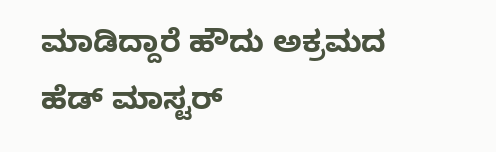ಮಾಡಿದ್ದಾರೆ ಹೌದು ಅಕ್ರಮದ ಹೆಡ್ ಮಾಸ್ಟರ್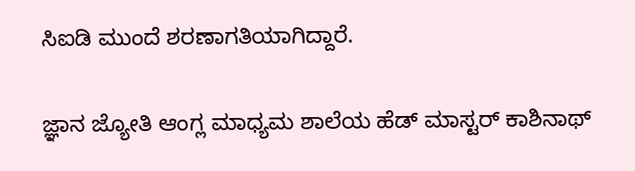ಸಿಐಡಿ ಮುಂದೆ ಶರಣಾಗತಿಯಾಗಿದ್ದಾರೆ‌.

ಜ್ಞಾನ ಜ್ಯೋತಿ ಆಂಗ್ಲ ಮಾಧ್ಯಮ ಶಾಲೆಯ ಹೆಡ್ ಮಾಸ್ಟರ್ ಕಾಶಿನಾಥ್‌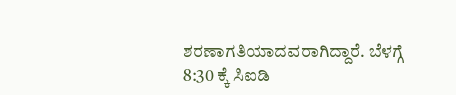ಶರಣಾಗತಿಯಾದವರಾಗಿದ್ದಾರೆ‌. ಬೆಳಗ್ಗೆ 8:30 ಕ್ಕೆ ಸಿಐಡಿ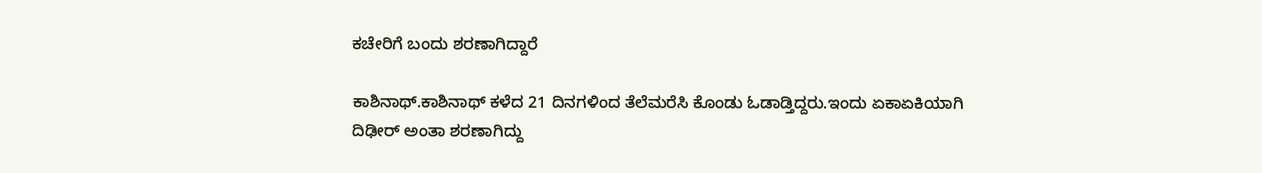ಕಚೇರಿಗೆ ಬಂದು ಶರಣಾಗಿದ್ದಾರೆ

ಕಾಶಿನಾಥ್.ಕಾಶಿನಾಥ್ ಕಳೆದ 21 ದಿನಗಳಿಂದ ತೆಲೆ‌ಮರೆಸಿ ಕೊಂಡು ಓಡಾಡ್ತಿದ್ದರು.ಇಂದು ಏಕಾಏಕಿಯಾಗಿ ದಿಢೀರ್ ಅಂತಾ ಶರಣಾಗಿದ್ದು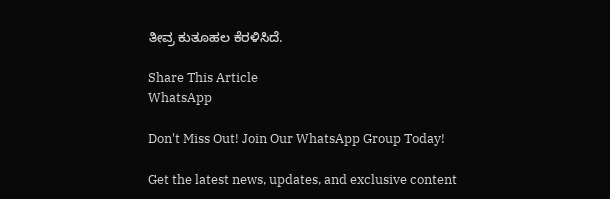ತೀವ್ರ ಕುತೂಹಲ ಕೆರಳಿಸಿದೆ.

Share This Article
WhatsApp

Don't Miss Out! Join Our WhatsApp Group Today!

Get the latest news, updates, and exclusive content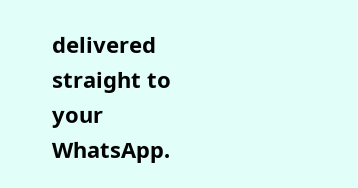delivered straight to your WhatsApp.